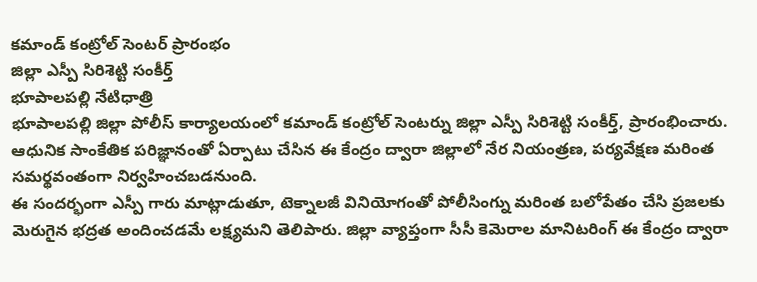కమాండ్ కంట్రోల్ సెంటర్ ప్రారంభం
జిల్లా ఎస్పీ సిరిశెట్టి సంకీర్త్
భూపాలపల్లి నేటిధాత్రి
భూపాలపల్లి జిల్లా పోలీస్ కార్యాలయంలో కమాండ్ కంట్రోల్ సెంటర్ను జిల్లా ఎస్పీ సిరిశెట్టి సంకీర్త్, ప్రారంభించారు. ఆధునిక సాంకేతిక పరిజ్ఞానంతో ఏర్పాటు చేసిన ఈ కేంద్రం ద్వారా జిల్లాలో నేర నియంత్రణ, పర్యవేక్షణ మరింత సమర్థవంతంగా నిర్వహించబడనుంది.
ఈ సందర్భంగా ఎస్పీ గారు మాట్లాడుతూ, టెక్నాలజీ వినియోగంతో పోలీసింగ్ను మరింత బలోపేతం చేసి ప్రజలకు మెరుగైన భద్రత అందించడమే లక్ష్యమని తెలిపారు. జిల్లా వ్యాప్తంగా సీసీ కెమెరాల మానిటరింగ్ ఈ కేంద్రం ద్వారా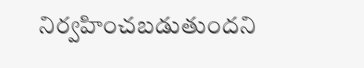నిర్వహించబడుతుందని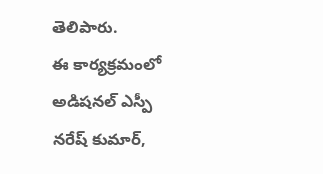తెలిపారు.
ఈ కార్యక్రమంలో అడిషనల్ ఎస్పీ నరేష్ కుమార్,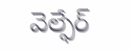వెల్ఫేర్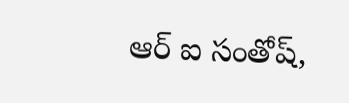ఆర్ ఐ సంతోష్,